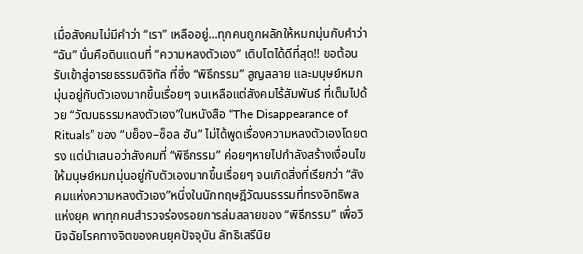เมื่อสังคมไม่มีคำว่า “เรา” เหลืออยู่...ทุกคนถูกผลักให้หมกมุ่นกับคำว่า “ฉัน” นั่นคือดินแดนที่ “ความหลงตัวเอง” เติบโตได้ดีที่สุด!! ขอต้อนรับเข้าสู่อารยธรรมดิจิทัล ที่ซึ่ง “พิธีกรรม” สูญสลาย และมนุษย์หมกมุ่นอยู่กับตัวเองมากขึ้นเรื่อยๆ จนเหลือแต่สังคมไร้สัมพันธ์ ที่เต็มไปด้วย “วัฒนธรรมหลงตัวเอง”ในหนังสือ “The Disappearance of Rituals” ของ “บย็อง–ซ็อล ฮัน” ไม่ได้พูดเรื่องความหลงตัวเองโดยตรง แต่นำเสนอว่าสังคมที่ “พิธีกรรม” ค่อยๆหายไปกำลังสร้างเงื่อนไขให้มนุษย์หมกมุ่นอยู่กับตัวเองมากขึ้นเรื่อยๆ จนเกิดสิ่งที่เรียกว่า “สังคมแห่งความหลงตัวเอง”หนึ่งในนักทฤษฎีวัฒนธรรมที่ทรงอิทธิพลแห่งยุค พาทุกคนสำรวจร่องรอยการล่มสลายของ “พิธีกรรม” เพื่อวินิจฉัยโรคทางจิตของคนยุคปัจจุบัน ลัทธิเสรีนิย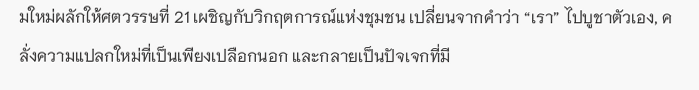มใหม่ผลักให้ศตวรรษที่ 21 เผชิญกับวิกฤตการณ์แห่งชุมชน เปลี่ยนจากคำว่า “เรา” ไปบูชาตัวเอง, คลั่งความแปลกใหม่ที่เป็นเพียงเปลือกนอก และกลายเป็นปัจเจกที่มี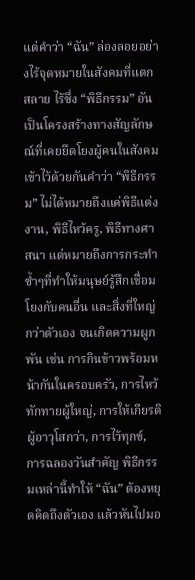แต่คำว่า “ฉัน” ล่องลอยอย่างไร้จุดหมายในสังคมที่แตกสลาย ไร้ซึ่ง “พิธีกรรม” อันเป็นโครงสร้างทางสัญลักษณ์ที่เคยยึดโยงผู้คนในสังคมเข้าไว้ด้วยกันคำว่า “พิธีกรรม” ไม่ได้หมายถึงแค่พิธีแต่งงาน, พิธีไหว้ครู, พิธีทางศาสนา แต่หมายถึงการกระทำซ้ำๆที่ทำให้มนุษย์รู้สึกเชื่อมโยงกับคนอื่น และสิ่งที่ใหญ่กว่าตัวเอง จนเกิดความผูกพัน เช่น การกินข้าวพร้อมหน้ากันในครอบครัว, การไหว้ทักทายผู้ใหญ่, การให้เกียรติผู้อาวุโสกว่า, การไว้ทุกข์, การฉลองวันสำคัญ พิธีกรรมเหล่านี้ทำให้ “ฉัน” ต้องหยุดคิดถึงตัวเอง แล้วหันไปมอ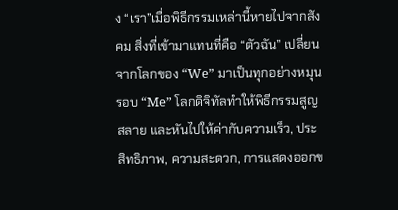ง “เรา”เมื่อพิธีกรรมเหล่านี้หายไปจากสังคม สิ่งที่เข้ามาแทนที่คือ “ตัวฉัน” เปลี่ยนจากโลกของ “We” มาเป็นทุกอย่างหมุนรอบ “Me” โลกดิจิทัลทำให้พิธีกรรมสูญสลาย และหันไปให้ค่ากับความเร็ว, ประสิทธิภาพ, ความสะดวก, การแสดงออกข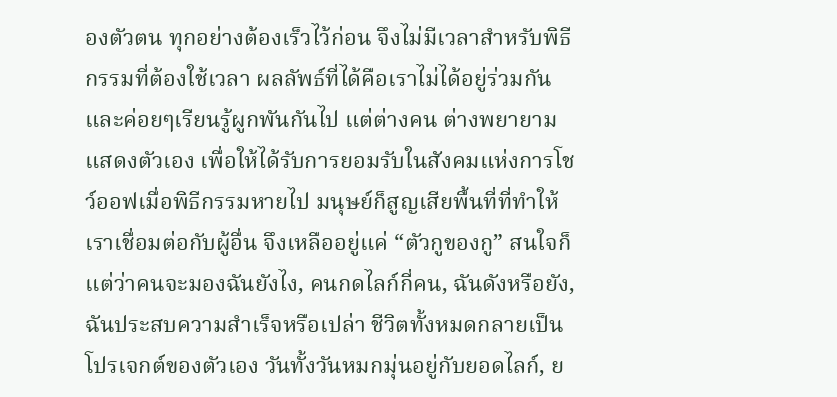องตัวตน ทุกอย่างต้องเร็วไว้ก่อน จึงไม่มีเวลาสำหรับพิธีกรรมที่ต้องใช้เวลา ผลลัพธ์ที่ได้คือเราไม่ได้อยู่ร่วมกันและค่อยๆเรียนรู้ผูกพันกันไป แต่ต่างคน ต่างพยายามแสดงตัวเอง เพื่อให้ได้รับการยอมรับในสังคมแห่งการโชว์ออฟเมื่อพิธีกรรมหายไป มนุษย์ก็สูญเสียพื้นที่ที่ทำให้เราเชื่อมต่อกับผู้อื่น จึงเหลืออยู่แค่ “ตัวกูของกู” สนใจก็แต่ว่าคนจะมองฉันยังไง, คนกดไลก์กี่คน, ฉันดังหรือยัง, ฉันประสบความสำเร็จหรือเปล่า ชีวิตทั้งหมดกลายเป็นโปรเจกต์ของตัวเอง วันทั้งวันหมกมุ่นอยู่กับยอดไลก์, ย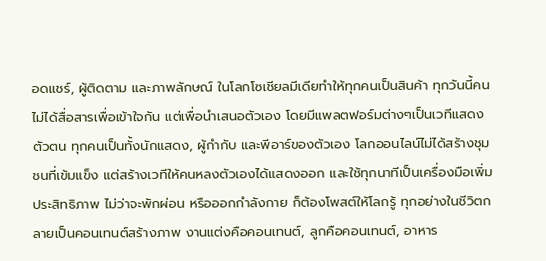อดแชร์, ผู้ติดตาม และภาพลักษณ์ ในโลกโซเชียลมีเดียทำให้ทุกคนเป็นสินค้า ทุกวันนี้คนไม่ได้สื่อสารเพื่อเข้าใจกัน แต่เพื่อนำเสนอตัวเอง โดยมีแพลตฟอร์มต่างๆเป็นเวทีแสดงตัวตน ทุกคนเป็นทั้งนักแสดง, ผู้กำกับ และพีอาร์ของตัวเอง โลกออนไลน์ไม่ได้สร้างชุมชนที่เข้มแข็ง แต่สร้างเวทีให้คนหลงตัวเองได้แสดงออก และใช้ทุกนาทีเป็นเครื่องมือเพิ่มประสิทธิภาพ ไม่ว่าจะพักผ่อน หรือออกกำลังกาย ก็ต้องโพสต์ให้โลกรู้ ทุกอย่างในชีวิตกลายเป็นคอนเทนต์สร้างภาพ งานแต่งคือคอนเทนต์, ลูกคือคอนเทนต์, อาหาร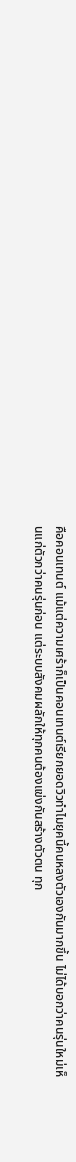คือคอนเทนต์ แม้แต่ความเศร้าก็เป็นคอนเทนต์เรียกยอดวิวทำไมยุคนี้คนหลงตัวเองกันมากขึ้น ไม่ได้บอกว่าคนรุ่นใหม่เห็นแก่ตัวกว่าคนรุ่นก่อน แต่ระบบสังคมผลักให้ทุกคนต้องแข่งกันสร้างตัวตน ทุก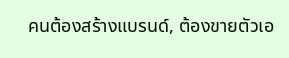คนต้องสร้างแบรนด์, ต้องขายตัวเอ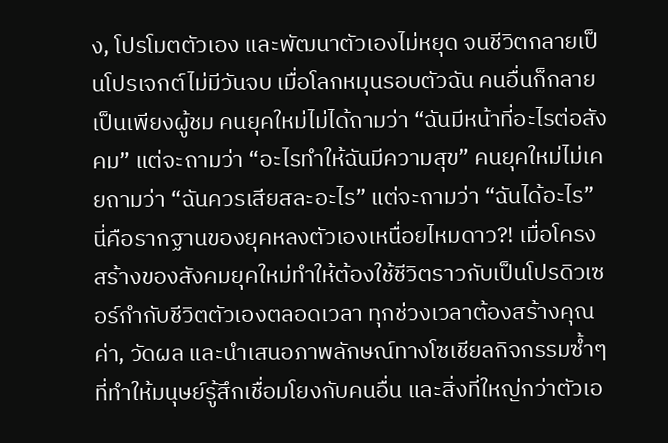ง, โปรโมตตัวเอง และพัฒนาตัวเองไม่หยุด จนชีวิตกลายเป็นโปรเจกต์ไม่มีวันจบ เมื่อโลกหมุนรอบตัวฉัน คนอื่นก็กลายเป็นเพียงผู้ชม คนยุคใหม่ไม่ได้ถามว่า “ฉันมีหน้าที่อะไรต่อสังคม” แต่จะถามว่า “อะไรทำให้ฉันมีความสุข” คนยุคใหม่ไม่เคยถามว่า “ฉันควรเสียสละอะไร” แต่จะถามว่า “ฉันได้อะไร” นี่คือรากฐานของยุคหลงตัวเองเหนื่อยไหมดาว?! เมื่อโครงสร้างของสังคมยุคใหม่ทำให้ต้องใช้ชีวิตราวกับเป็นโปรดิวเซอร์กำกับชีวิตตัวเองตลอดเวลา ทุกช่วงเวลาต้องสร้างคุณค่า, วัดผล และนำเสนอภาพลักษณ์ทางโซเชียลกิจกรรมซ้ำๆที่ทำให้มนุษย์รู้สึกเชื่อมโยงกับคนอื่น และสิ่งที่ใหญ่กว่าตัวเอ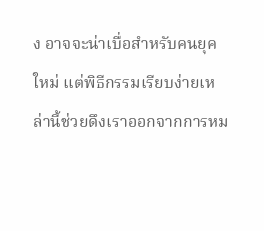ง อาจจะน่าเบื่อสำหรับคนยุคใหม่ แต่พิธีกรรมเรียบง่ายเหล่านี้ช่วยดึงเราออกจากการหม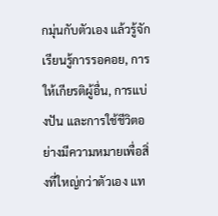กมุ่นกับตัวเอง แล้วรู้จักเรียนรู้การรอคอย, การให้เกียรติผู้อื่น, การแบ่งปัน และการใช้ชีวิตอย่างมีความหมายเพื่อสิ่งที่ใหญ่กว่าตัวเอง แท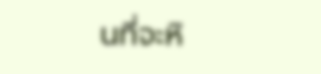นที่จะหิ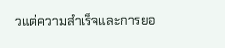วแต่ความสำเร็จและการยอ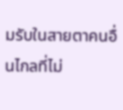มรับในสายตาคนอื่นไกลที่ไม่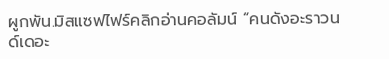ผูกพัน.มิสแซฟไฟร์คลิกอ่านคอลัมน์ “คนดังอะราวนด์เดอะ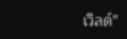เวิลด์”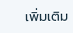เพิ่มเติม